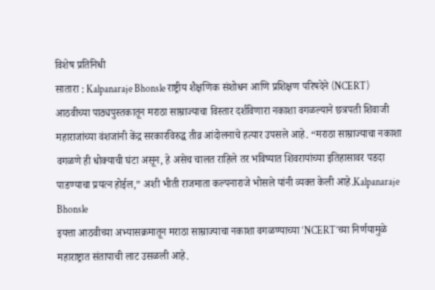विशेष प्रतिनिधी
सातारा : Kalpanaraje Bhonsle राष्ट्रीय शैक्षणिक संशोधन आणि प्रशिक्षण परिषदेने (NCERT) आठवीच्या पाठ्यपुस्तकातून मराठा साम्राज्याचा विस्तार दर्शविणारा नकाशा वगळल्याने छत्रपती शिवाजी महाराजांच्या वंशजांनी केंद्र सरकारविरुद्ध तीव्र आंदोलनाचे हत्यार उपसले आहे. “मराठा साम्राज्याचा नकाशा वगळणे ही धोक्याची घंटा असून, हे असेच चालत राहिले तर भविष्यात शिवरायांच्या इतिहासावर पडदा पाडण्याचा प्रयत्न होईल,” अशी भीती राजमाता कल्पनाराजे भोसले यांनी व्यक्त केली आहे.Kalpanaraje Bhonsle
इयत्ता आठवीच्या अभ्यासक्रमातून मराठा साम्राज्याचा नकाशा वगळण्याच्या ‘NCERT’च्या निर्णयामुळे महाराष्ट्रात संतापाची लाट उसळली आहे.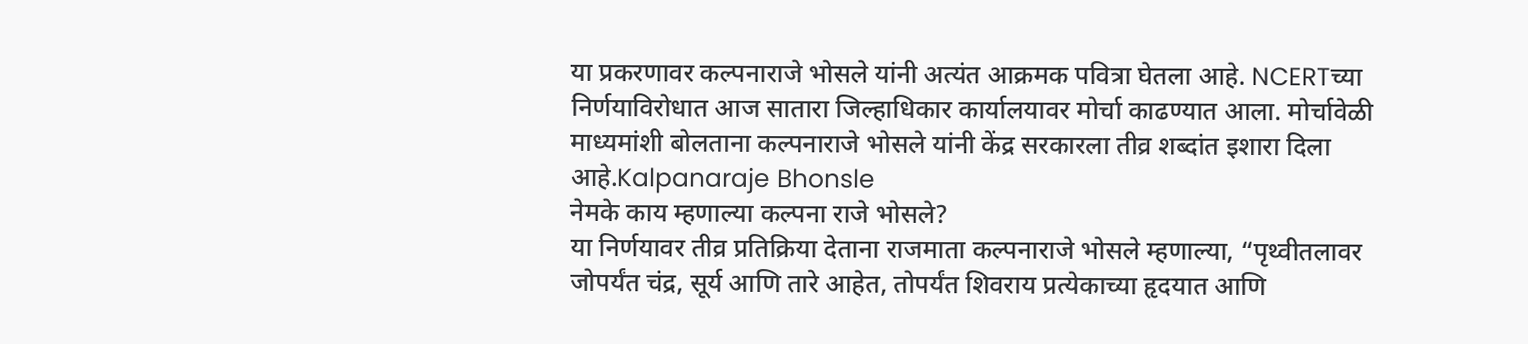या प्रकरणावर कल्पनाराजे भोसले यांनी अत्यंत आक्रमक पवित्रा घेतला आहे. NCERTच्या निर्णयाविरोधात आज सातारा जिल्हाधिकार कार्यालयावर मोर्चा काढण्यात आला. मोर्चावेळी माध्यमांशी बोलताना कल्पनाराजे भोसले यांनी केंद्र सरकारला तीव्र शब्दांत इशारा दिला आहे.Kalpanaraje Bhonsle
नेमके काय म्हणाल्या कल्पना राजे भोसले?
या निर्णयावर तीव्र प्रतिक्रिया देताना राजमाता कल्पनाराजे भोसले म्हणाल्या, “पृथ्वीतलावर जोपर्यंत चंद्र, सूर्य आणि तारे आहेत, तोपर्यंत शिवराय प्रत्येकाच्या हृदयात आणि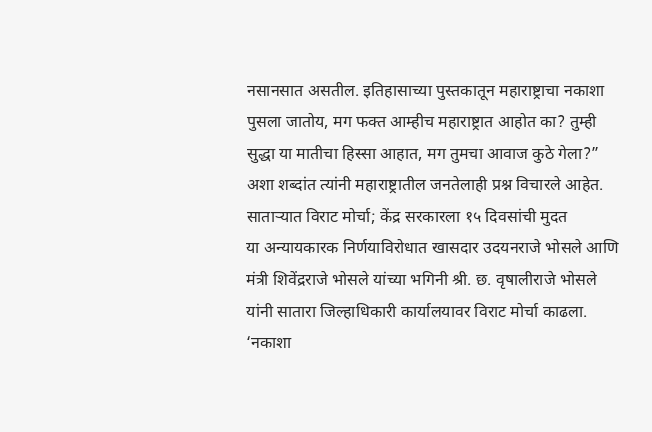नसानसात असतील. इतिहासाच्या पुस्तकातून महाराष्ट्राचा नकाशा पुसला जातोय, मग फक्त आम्हीच महाराष्ट्रात आहोत का? तुम्ही सुद्धा या मातीचा हिस्सा आहात, मग तुमचा आवाज कुठे गेला?” अशा शब्दांत त्यांनी महाराष्ट्रातील जनतेलाही प्रश्न विचारले आहेत.
साताऱ्यात विराट मोर्चा; केंद्र सरकारला १५ दिवसांची मुदत
या अन्यायकारक निर्णयाविरोधात खासदार उदयनराजे भोसले आणि मंत्री शिवेंद्रराजे भोसले यांच्या भगिनी श्री. छ. वृषालीराजे भोसले यांनी सातारा जिल्हाधिकारी कार्यालयावर विराट मोर्चा काढला. ‘नकाशा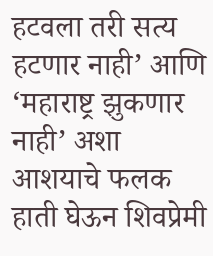हटवला तरी सत्य हटणार नाही’ आणि ‘महाराष्ट्र झुकणार नाही’ अशा आशयाचे फलक हाती घेऊन शिवप्रेमी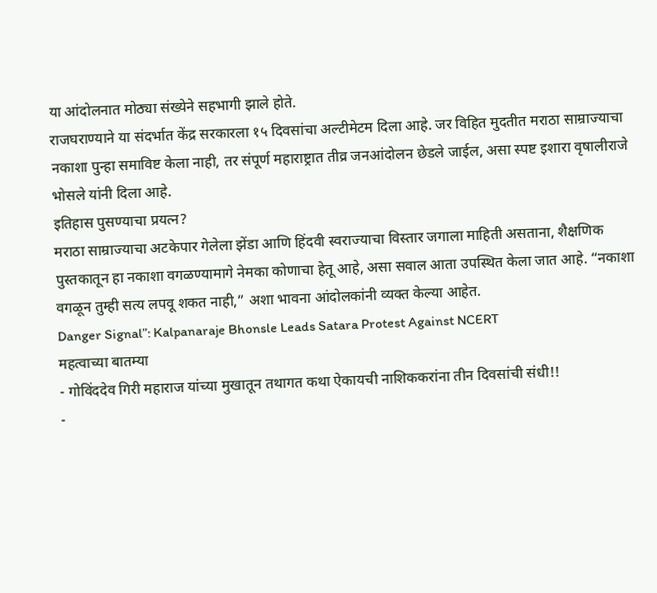या आंदोलनात मोठ्या संख्येने सहभागी झाले होते.
राजघराण्याने या संदर्भात केंद्र सरकारला १५ दिवसांचा अल्टीमेटम दिला आहे. जर विहित मुदतीत मराठा साम्राज्याचा नकाशा पुन्हा समाविष्ट केला नाही, तर संपूर्ण महाराष्ट्रात तीव्र जनआंदोलन छेडले जाईल, असा स्पष्ट इशारा वृषालीराजे भोसले यांनी दिला आहे.
इतिहास पुसण्याचा प्रयत्न?
मराठा साम्राज्याचा अटकेपार गेलेला झेंडा आणि हिंदवी स्वराज्याचा विस्तार जगाला माहिती असताना, शैक्षणिक पुस्तकातून हा नकाशा वगळण्यामागे नेमका कोणाचा हेतू आहे, असा सवाल आता उपस्थित केला जात आहे. “नकाशा वगळून तुम्ही सत्य लपवू शकत नाही,” अशा भावना आंदोलकांनी व्यक्त केल्या आहेत.
Danger Signal”: Kalpanaraje Bhonsle Leads Satara Protest Against NCERT
महत्वाच्या बातम्या
- गोविंददेव गिरी महाराज यांच्या मुखातून तथागत कथा ऐकायची नाशिककरांना तीन दिवसांची संधी!!
-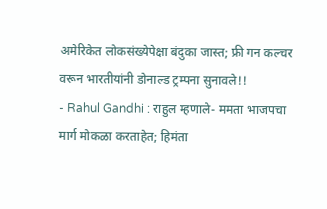अमेरिकेत लोकसंख्येपेक्षा बंदुका जास्त; फ्री गन कल्चर वरून भारतीयांनी डोनाल्ड ट्रम्पना सुनावले!!
- Rahul Gandhi : राहुल म्हणाले- ममता भाजपचा मार्ग मोकळा करताहेत; हिमंता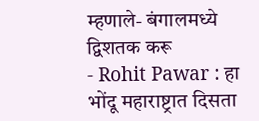म्हणाले- बंगालमध्ये द्विशतक करू
- Rohit Pawar : हा भोंदू महाराष्ट्रात दिसता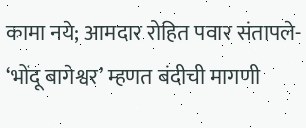कामा नये; आमदार रोहित पवार संतापले- ‘भोंदू बागेश्वर’ म्हणत बंदीची मागणी